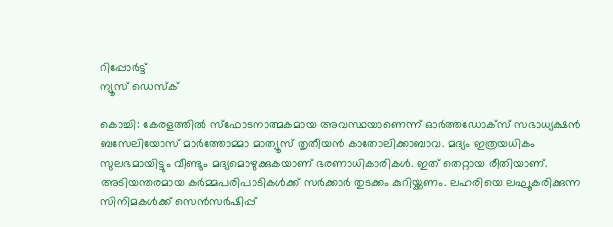റിപ്പോര്‍ട്ട്
ന്യൂസ് ഡെസ്ക്

കൊച്ചി: കേരളത്തില്‍ സ്‌ഫോടനാത്മകമായ അവസ്ഥയാണെന്ന് ഓര്‍ത്തഡോക്‌സ് സഭാധ്യക്ഷന്‍ ബസേലിയോസ് മാര്‍ത്തോമ്മാ മാത്യൂസ് തൃതീയന്‍ കാതോലിക്കാബാവ. മദ്യം ഇത്രയധികം സുലഭമായിട്ടും വീണ്ടും മദ്യമൊഴുക്കുകയാണ് ഭരണാധികാരികള്‍. ഇത് തെറ്റായ രീതിയാണ്. അടിയന്തരമായ കര്‍മ്മപരിപാടികള്‍ക്ക് സര്‍ക്കാര്‍ തുടക്കം കുറിയ്ക്കണം. ലഹരിയെ ലഘൂകരിക്കുന്ന സിനിമകള്‍ക്ക് സെന്‍സര്‍ഷിപ്പ്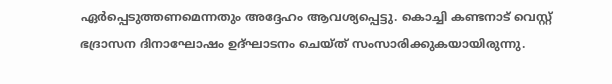ഏര്‍പ്പെടുത്തണമെന്നതും അദ്ദേഹം ആവശ്യപ്പെട്ടു. കൊച്ചി കണ്ടനാട് വെസ്റ്റ് ഭദ്രാസന ദിനാഘോഷം ഉദ്ഘാടനം ചെയ്ത് സംസാരിക്കുകയായിരുന്നു.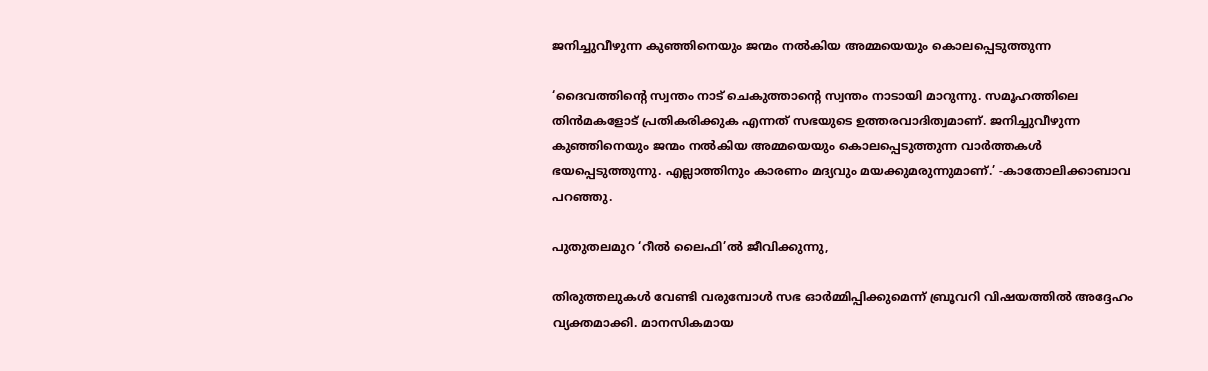ജനിച്ചുവീഴുന്ന കുഞ്ഞിനെയും ജന്മം നല്‍കിയ അമ്മയെയും കൊലപ്പെടുത്തുന്ന

‘ദൈവത്തിന്റെ സ്വന്തം നാട് ചെകുത്താന്റെ സ്വന്തം നാടായി മാറുന്നു. സമൂഹത്തിലെ തിന്‍മകളോട് പ്രതികരിക്കുക എന്നത് സഭയുടെ ഉത്തരവാദിത്വമാണ്. ജനിച്ചുവീഴുന്ന കുഞ്ഞിനെയും ജന്മം നല്‍കിയ അമ്മയെയും കൊലപ്പെടുത്തുന്ന വാര്‍ത്തകള്‍ ഭയപ്പെടുത്തുന്നു. എല്ലാത്തിനും കാരണം മദ്യവും മയക്കുമരുന്നുമാണ്.’ -കാതോലിക്കാബാവ പറഞ്ഞു.

പുതുതലമുറ ‘റീല്‍ ലൈഫി’ല്‍ ജീവിക്കുന്നു,

തിരുത്തലുകള്‍ വേണ്ടി വരുമ്പോള്‍ സഭ ഓര്‍മ്മിപ്പിക്കുമെന്ന് ബ്രൂവറി വിഷയത്തില്‍ അദ്ദേഹം വ്യക്തമാക്കി. മാനസികമായ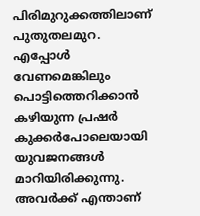പിരിമുറുക്കത്തിലാണ് പുതുതലമുറ. എപ്പോള്‍ വേണമെങ്കിലും പൊട്ടിത്തെറിക്കാന്‍ കഴിയുന്ന പ്രഷര്‍ കുക്കര്‍പോലെയായി യുവജനങ്ങള്‍ മാറിയിരിക്കുന്നു. അവര്‍ക്ക് എന്താണ്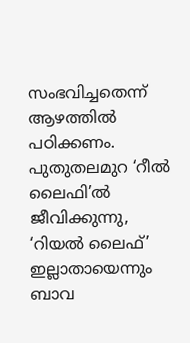സംഭവിച്ചതെന്ന് ആഴത്തില്‍ പഠിക്കണം. പുതുതലമുറ ‘റീല്‍ ലൈഫി’ല്‍ ജീവിക്കുന്നു, ‘റിയല്‍ ലൈഫ്’ ഇല്ലാതായെന്നും ബാവ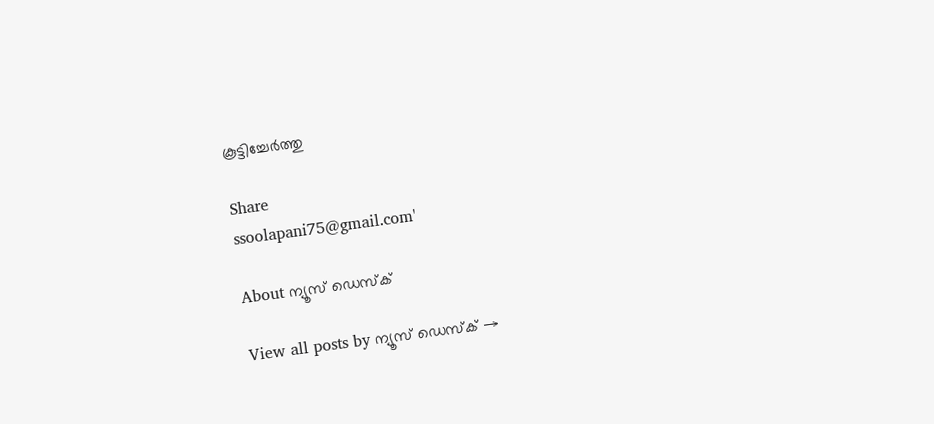കൂട്ടിച്ചേർത്തു

Share
ssoolapani75@gmail.com'

About ന്യൂസ് ഡെസ്ക്

View all posts by ന്യൂസ് ഡെസ്ക് →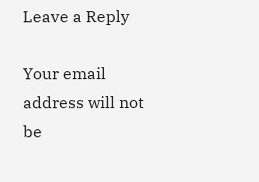Leave a Reply

Your email address will not be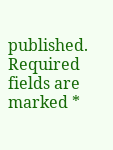published. Required fields are marked *